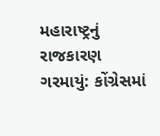મહારાષ્ટ્રનું રાજકારણ ગરમાયું: કોંગ્રેસમાં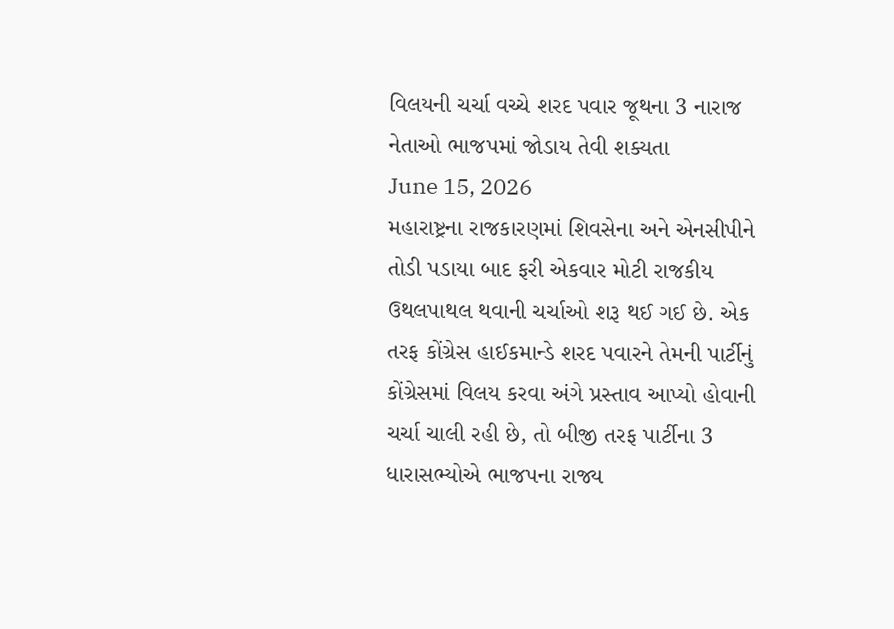વિલયની ચર્ચા વચ્ચે શરદ પવાર જૂથના 3 નારાજ નેતાઓ ભાજપમાં જોડાય તેવી શક્યતા
June 15, 2026
મહારાષ્ટ્રના રાજકારણમાં શિવસેના અને એનસીપીને તોડી પડાયા બાદ ફરી એકવાર મોટી રાજકીય ઉથલપાથલ થવાની ચર્ચાઓ શરૂ થઈ ગઈ છે. એક તરફ કોંગ્રેસ હાઈકમાન્ડે શરદ પવારને તેમની પાર્ટીનું કોંગ્રેસમાં વિલય કરવા અંગે પ્રસ્તાવ આપ્યો હોવાની ચર્ચા ચાલી રહી છે, તો બીજી તરફ પાર્ટીના 3 ધારાસભ્યોએ ભાજપના રાજ્ય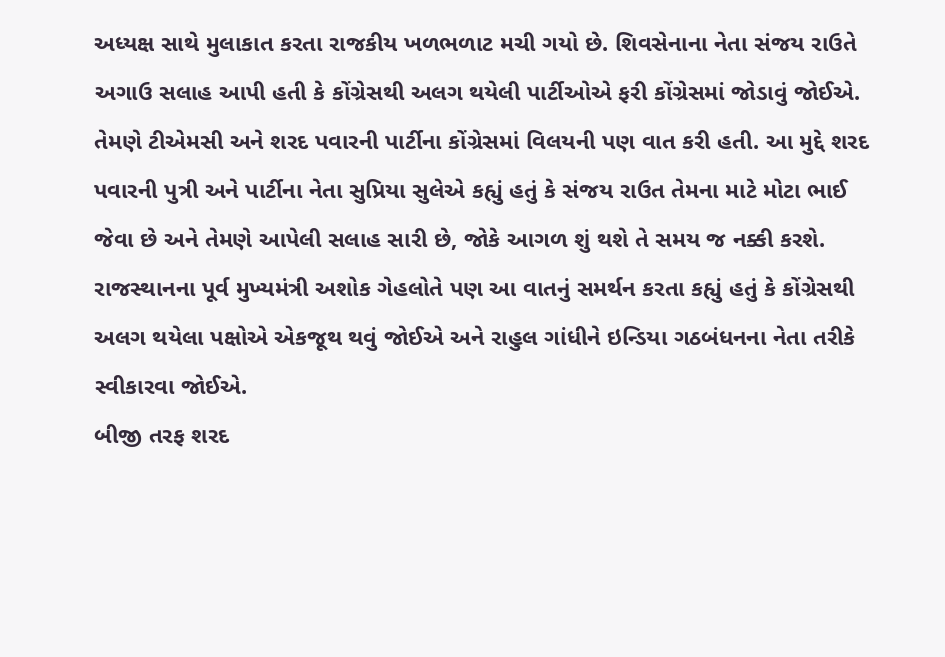અધ્યક્ષ સાથે મુલાકાત કરતા રાજકીય ખળભળાટ મચી ગયો છે. શિવસેનાના નેતા સંજય રાઉતે અગાઉ સલાહ આપી હતી કે કોંગ્રેસથી અલગ થયેલી પાર્ટીઓએ ફરી કોંગ્રેસમાં જોડાવું જોઈએ. તેમણે ટીએમસી અને શરદ પવારની પાર્ટીના કોંગ્રેસમાં વિલયની પણ વાત કરી હતી. આ મુદ્દે શરદ પવારની પુત્રી અને પાર્ટીના નેતા સુપ્રિયા સુલેએ કહ્યું હતું કે સંજય રાઉત તેમના માટે મોટા ભાઈ જેવા છે અને તેમણે આપેલી સલાહ સારી છે, જોકે આગળ શું થશે તે સમય જ નક્કી કરશે. રાજસ્થાનના પૂર્વ મુખ્યમંત્રી અશોક ગેહલોતે પણ આ વાતનું સમર્થન કરતા કહ્યું હતું કે કોંગ્રેસથી અલગ થયેલા પક્ષોએ એકજૂથ થવું જોઈએ અને રાહુલ ગાંધીને ઇન્ડિયા ગઠબંધનના નેતા તરીકે સ્વીકારવા જોઈએ.
બીજી તરફ શરદ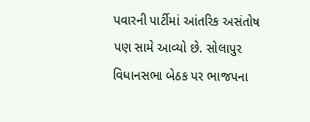પવારની પાર્ટીમાં આંતરિક અસંતોષ પણ સામે આવ્યો છે. સોલાપુર વિધાનસભા બેઠક પર ભાજપના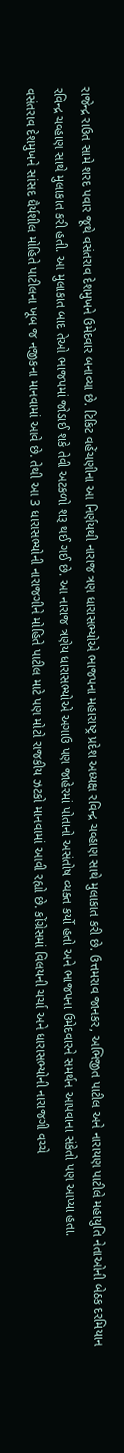રાજેન્દ્ર રાઉત સામે શરદ પવાર જૂથે વસંતરાવ દેશમુખને ઉમેદવાર બનાવ્યા છે. ટિકિટ વહેંચણીના આ નિર્ણયથી નારાજ ત્રણ ધારાસભ્યોએ ભાજપના મહારાષ્ટ્ર પ્રદેશ અધ્યક્ષ રવિન્દ્ર ચવ્હાણ સાથે મુલાકાત કરી છે. ઉત્તમરાવ જાનકર, અભિજીત પાટીલ અને નારાયણ પાટીલે મહાયુતિ નેતાઓની બેઠક દરમિયાન રવિન્દ્ર ચવ્હાણ સાથે મુલાકાત કરી હતી. આ મુલાકાત બાદ તેઓ ભાજપમાં જોડાઈ શકે તેવી અટકળો શરૂ થઈ ગઈ છે. આ નારાજ ત્રણેય ધારાસભ્યોએ અગાઉ પણ જાહેરમાં પોતાનો અસંતોષ વ્યક્ત કર્યો હતો અને ભાજપના ઉમેદવારને સમર્થન આપવાના સંકેતો પણ આપ્યા હતા.
વસંતરાવ દેશમુખને સાંસદ ધૈર્યશીલ મોહિતે પાટીલના ખૂબ જ નજીકના માનવામાં આવે છે. તેથી આ 3 ધારાસભ્યોની નારાજગીને મોહિતે પાટીલ માટે પણ મોટો રાજકીય ઝટકો માનવામાં આવી રહ્યો છે. કોંગ્રેસમાં વિલયની ચર્ચા અને ધારાસભ્યોની નારાજગી વચ્ચે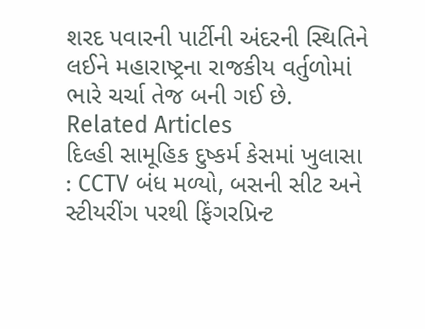શરદ પવારની પાર્ટીની અંદરની સ્થિતિને લઈને મહારાષ્ટ્રના રાજકીય વર્તુળોમાં ભારે ચર્ચા તેજ બની ગઈ છે.
Related Articles
દિલ્હી સામૂહિક દુષ્કર્મ કેસમાં ખુલાસા : CCTV બંધ મળ્યો, બસની સીટ અને સ્ટીયરીંગ પરથી ફિંગરપ્રિન્ટ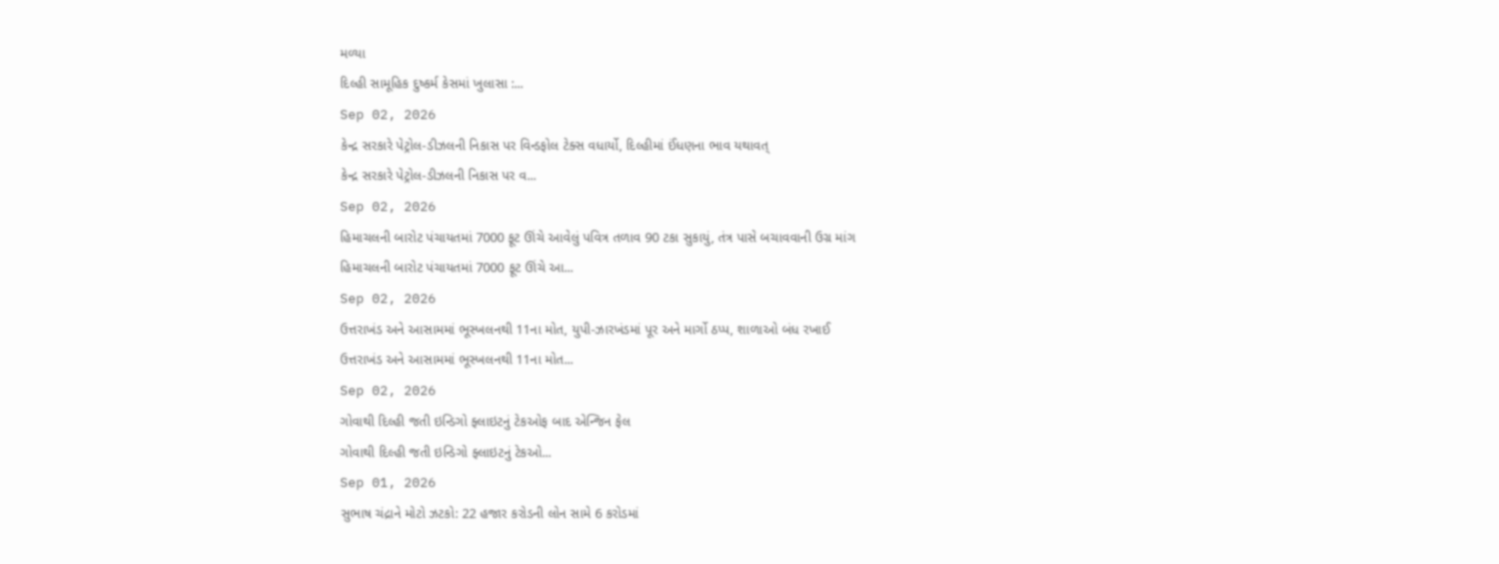મળ્યા
દિલ્હી સામૂહિક દુષ્કર્મ કેસમાં ખુલાસા :...
Sep 02, 2026
કેન્દ્ર સરકારે પેટ્રોલ-ડીઝલની નિકાસ પર વિન્ડફોલ ટેક્સ વધાર્યો, દિલ્હીમાં ઈંધણના ભાવ યથાવત્
કેન્દ્ર સરકારે પેટ્રોલ-ડીઝલની નિકાસ પર વ...
Sep 02, 2026
હિમાચલની બારોટ પંચાયતમાં 7000 ફૂટ ઊંચે આવેલું પવિત્ર તળાવ 90 ટકા સુકાયું, તંત્ર પાસે બચાવવાની ઉગ્ર માંગ
હિમાચલની બારોટ પંચાયતમાં 7000 ફૂટ ઊંચે આ...
Sep 02, 2026
ઉત્તરાખંડ અને આસામમાં ભૂસ્ખલનથી 11ના મોત, યુપી-ઝારખંડમાં પૂર અને માર્ગો ઠપ્પ, શાળાઓ બંધ રખાઈ
ઉત્તરાખંડ અને આસામમાં ભૂસ્ખલનથી 11ના મોત...
Sep 02, 2026
ગોવાથી દિલ્હી જતી ઇન્ડિગો ફ્લાઇટનું ટેકઓફ બાદ એન્જિન ફેલ
ગોવાથી દિલ્હી જતી ઇન્ડિગો ફ્લાઇટનું ટેકઓ...
Sep 01, 2026
સુભાષ ચંદ્રાને મોટો ઝટકો: 22 હજાર કરોડની લોન સામે 6 કરોડમાં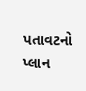પતાવટનો પ્લાન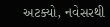અટક્યો, નવેસરથી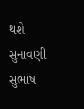થશે સુનાવણી
સુભાષ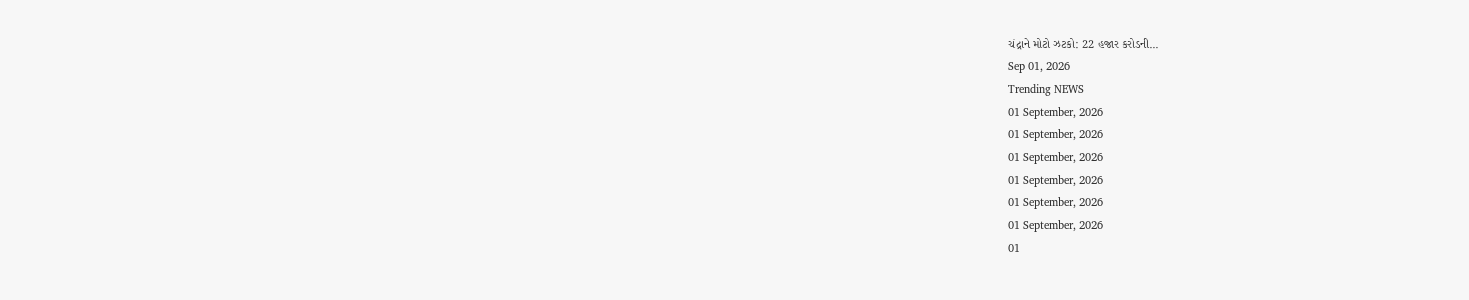ચંદ્રાને મોટો ઝટકો: 22 હજાર કરોડની...
Sep 01, 2026
Trending NEWS
01 September, 2026
01 September, 2026
01 September, 2026
01 September, 2026
01 September, 2026
01 September, 2026
01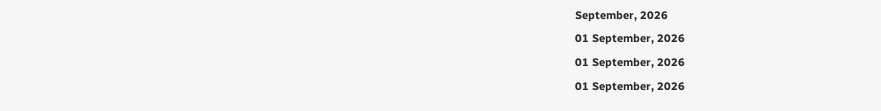September, 2026
01 September, 2026
01 September, 2026
01 September, 2026